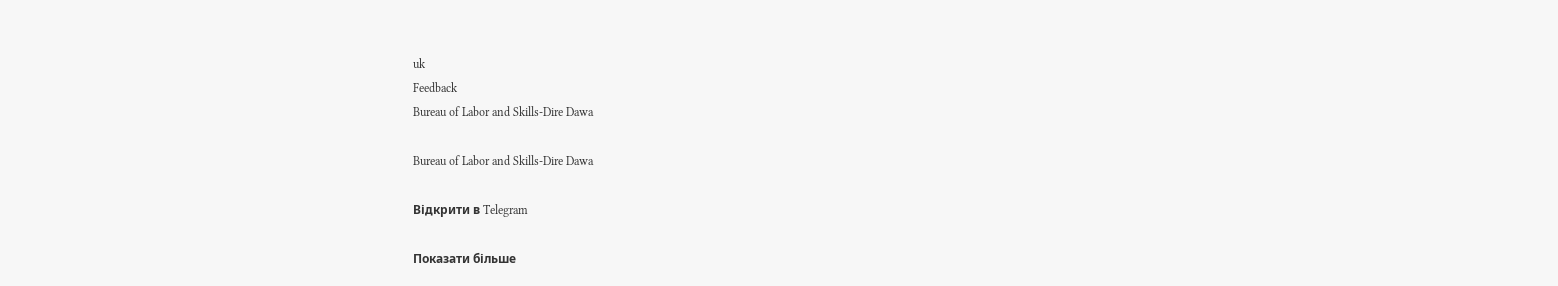uk
Feedback
Bureau of Labor and Skills-Dire Dawa

Bureau of Labor and Skills-Dire Dawa

Відкрити в Telegram

Показати більше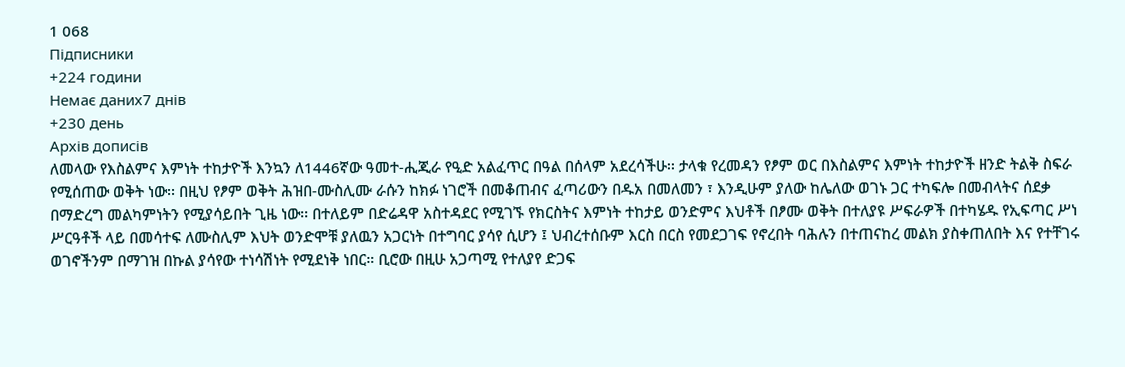1 068
Підписники
+224 години
Немає даних7 днів
+230 день
Архів дописів
ለመላው የእስልምና እምነት ተከታዮች እንኳን ለ1446ኛው ዓመተ-ሒጂራ የዒድ አልፈጥር በዓል በሰላም አደረሳችሁ፡፡ ታላቁ የረመዳን የፆም ወር በእስልምና እምነት ተከታዮች ዘንድ ትልቅ ስፍራ የሚሰጠው ወቅት ነው፡፡ በዚህ የፆም ወቅት ሕዝበ-ሙስሊሙ ራሱን ከክፉ ነገሮች በመቆጠብና ፈጣሪውን በዱአ በመለመን ፣ እንዲሁም ያለው ከሌለው ወገኑ ጋር ተካፍሎ በመብላትና ሰደቃ በማድረግ መልካምነትን የሚያሳይበት ጊዜ ነው፡፡ በተለይም በድሬዳዋ አስተዳደር የሚገኙ የክርስትና እምነት ተከታይ ወንድምና እህቶች በፆሙ ወቅት በተለያዩ ሥፍራዎች በተካሄዱ የኢፍጣር ሥነ ሥርዓቶች ላይ በመሳተፍ ለሙስሊም እህት ወንድሞቹ ያለዉን አጋርነት በተግባር ያሳየ ሲሆን ፤ ህብረተሰቡም እርስ በርስ የመደጋገፍ የኖረበት ባሕሉን በተጠናከረ መልክ ያስቀጠለበት እና የተቸገሩ ወገኖችንም በማገዝ በኩል ያሳየው ተነሳሽነት የሚደነቅ ነበር። ቢሮው በዚሁ አጋጣሚ የተለያየ ድጋፍ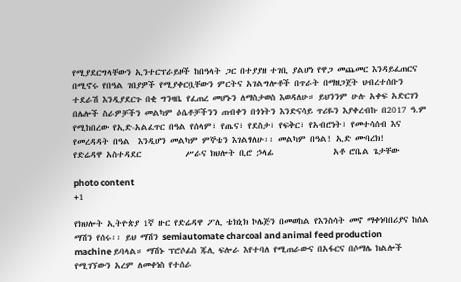የሚያደርግላቸውን ኢንተርፕራይዞች ከበዓላት ጋር በተያያዘ ተገቢ ያልሆነ የዋጋ መጨመር እንዳይፈጠርና በሚኖሩ የበዓል ገበያዎች የሚያቀርቧቸውን ምርትና አገልግሎቶች በጥራት በማዘጋጀት ህብረተሰቡን ተደራሽ እንዲያደርጉ በቂ ግንዛቤ የፈጠረ መሆኑን ለማስታወስ እወዳለሁ። ይህንንም ሁሉ አቀፍ አድርገን በሌሎች ስራዎቻችን መልካም ዕሴቶቻችንን ጠብቀን በጎነትን እንድናሳይ ጥሪዬን እያቀረብኩ በ2017 ዓ.ም የሚከበረው የኢድ-አልፈጥር በዓል የሰላም፣ የጤና፣ የደስታ፣ የፍቅር፣ የአብሮነት፣ የመተሳሰብ እና የመረዳዳት በዓል  እንዲሆን መልካም ምኞቴን እገልፃለሁ፡፡ መልካም በዓል! ኢድ ሙባረክ!             የድሬዳዋ አስተዳደር           ሥራና ክህሎት ቢሮ ኃላፊ               አቶ ሮቤል ጌታቸው

photo content
+1

የክህሎት ኢትዮጵያ 1ኛ ዙር የድሬዳዋ ፖሊ ቴክኒክ ኮሌጅን በመወከል የእንስሳት መኖ ማቀነባበሪያና ከሰል ማሽን የሰሩ፡፡ ይህ ማሽን semiautomate charcoal and animal feed production machine ይባላል። ማሽኑ ፕሮሶፊስ ጁሊ ፍሎራ እየተባለ የሚጠራውና በአፋርና በሶማሌ ክልሎች የሚገኘውን አረም ለመቀነስ የተሰራ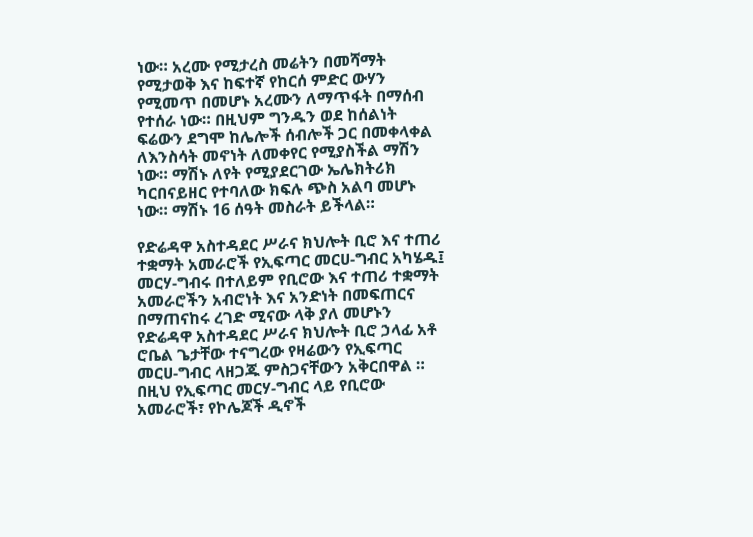ነው። አረሙ የሚታረስ መሬትን በመሻማት የሚታወቅ እና ከፍተኛ የከርሰ ምድር ውሃን የሚመጥ በመሆኑ አረሙን ለማጥፋት በማሰብ የተሰራ ነው። በዚህም ግንዱን ወደ ከሰልነት ፍሬውን ደግሞ ከሌሎች ሰብሎች ጋር በመቀላቀል ለእንስሳት መኖነት ለመቀየር የሚያስችል ማሽን ነው። ማሽኑ ለየት የሚያደርገው ኤሌክትሪክ ካርበናይዘር የተባለው ክፍሉ ጭስ አልባ መሆኑ ነው። ማሽኑ 16 ሰዓት መስራት ይችላል።

የድሬዳዋ አስተዳደር ሥራና ክህሎት ቢሮ እና ተጠሪ ተቋማት አመራሮች የኢፍጣር መርሀ-ግብር አካሄዱ፤      መርሃ-ግብሩ በተለይም የቢሮው እና ተጠሪ ተቋማት አመራሮችን አብሮነት እና አንድነት በመፍጠርና በማጠናከሩ ረገድ ሚናው ላቅ ያለ መሆኑን የድሬዳዋ አስተዳደር ሥራና ክህሎት ቢሮ ኃላፊ አቶ ሮቤል ጌታቸው ተናግረው የዛሬውን የኢፍጣር መርሀ-ግብር ላዘጋጁ ምስጋናቸውን አቅርበዋል ።     በዚህ የኢፍጣር መርሃ-ግብር ላይ የቢሮው አመራሮች፣ የኮሌጆች ዲኖች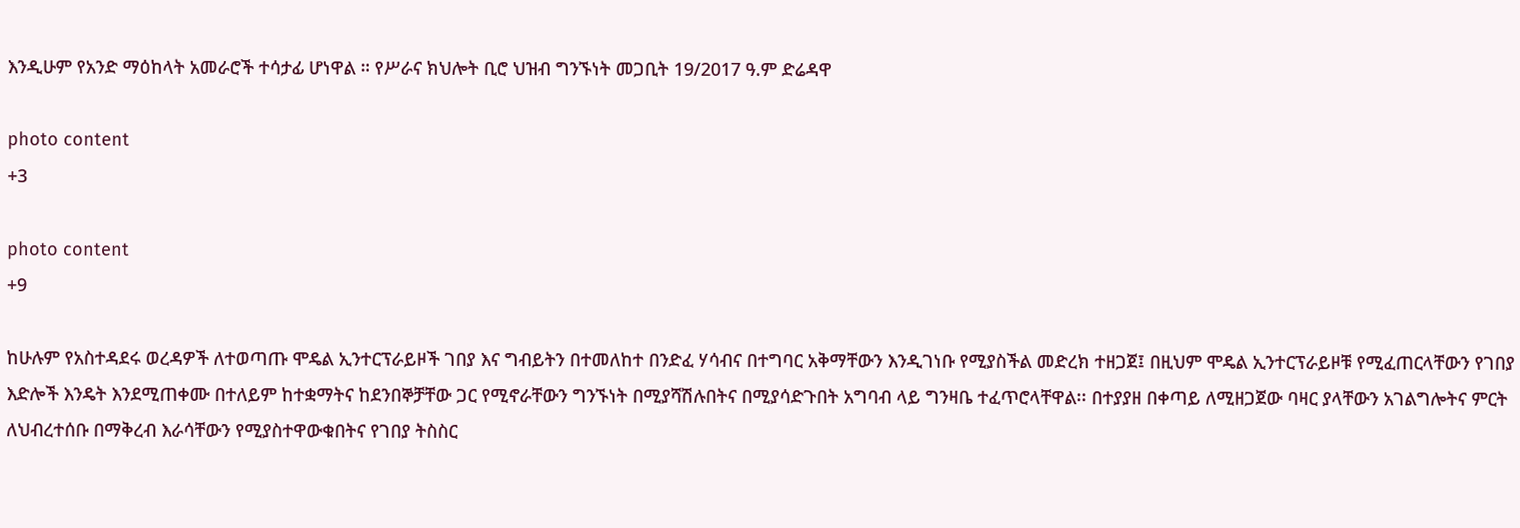እንዲሁም የአንድ ማዕከላት አመራሮች ተሳታፊ ሆነዋል ። የሥራና ክህሎት ቢሮ ህዝብ ግንኙነት መጋቢት 19/2017 ዓ.ም ድሬዳዋ

photo content
+3

photo content
+9

ከሁሉም የአስተዳደሩ ወረዳዎች ለተወጣጡ ሞዴል ኢንተርፕራይዞች ገበያ እና ግብይትን በተመለከተ በንድፈ ሃሳብና በተግባር አቅማቸውን እንዲገነቡ የሚያስችል መድረክ ተዘጋጀ፤ በዚህም ሞዴል ኢንተርፕራይዞቹ የሚፈጠርላቸውን የገበያ እድሎች እንዴት እንደሚጠቀሙ በተለይም ከተቋማትና ከደንበኞቻቸው ጋር የሚኖራቸውን ግንኙነት በሚያሻሽሉበትና በሚያሳድጉበት አግባብ ላይ ግንዛቤ ተፈጥሮላቸዋል፡፡ በተያያዘ በቀጣይ ለሚዘጋጀው ባዛር ያላቸውን አገልግሎትና ምርት ለህብረተሰቡ በማቅረብ እራሳቸውን የሚያስተዋውቁበትና የገበያ ትስስር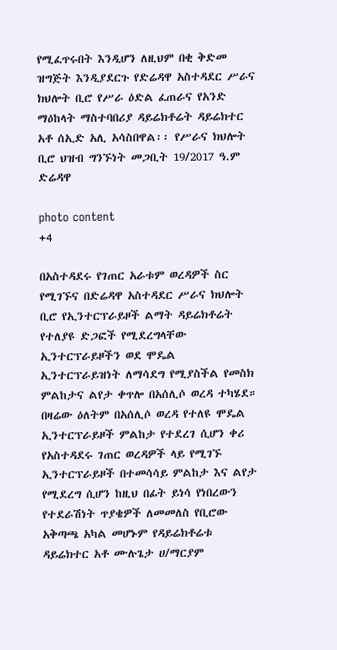የሚፈጥሩበት እንዲሆን ለዚህም በቂ ቅድመ ዝግጅት እንዲያደርጉ የድሬዳዋ አስተዳደር ሥራና ክህሎት ቢሮ የሥራ ዕድል ፈጠራና የአንድ ማዕከላት ማስተባበሪያ ዳይሬክቶሬት ዳይሬክተር አቶ ሰኢድ አሊ አሳስበዋል፡፡ የሥራና ክህሎት ቢሮ ህዝብ ግንኙነት መጋቢት 19/2017 ዓ.ም ድሬዳዋ

photo content
+4

በአስተዳደሩ የገጠር አራቱም ወረዳዎች ስር የሚገኙና በድሬዳዋ አስተዳደር ሥራና ክህሎት ቢሮ የኢንተርፕራይዞች ልማት ዳይሬክቶሬት የተለያዩ ድጋፎች የሚደረግላቸው ኢንተርፕራይዞችን ወደ ሞዴል ኢንተርፕራይዝነት ለማሳደግ የሚያስችል የመስክ ምልከታና ልየታ ቀጥሎ በአሰሊሶ ወረዳ ተካሄደ። በዛሬው ዕለትም በአሰሊሶ ወረዳ የተለዩ ሞዴል ኢንተርፕራይዞች ምልከታ የተደረገ ሲሆን ቀሪ የአስተዳደሩ ገጠር ወረዳዎች ላይ የሚገኙ ኢንተርፕራይዞች በተመሳሳይ ምልከታ እና ልየታ የሚደረግ ሲሆን ከዚህ በፊት ይነሳ የነበረውን የተደራሽነት ጥያቄዎች ለመመለስ የቢሮው አቅጣጫ አካል መሆኑም የዳይሬክቶሬቱ ዳይሬክተር አቶ ሙሉጌታ ሀ/ማርያም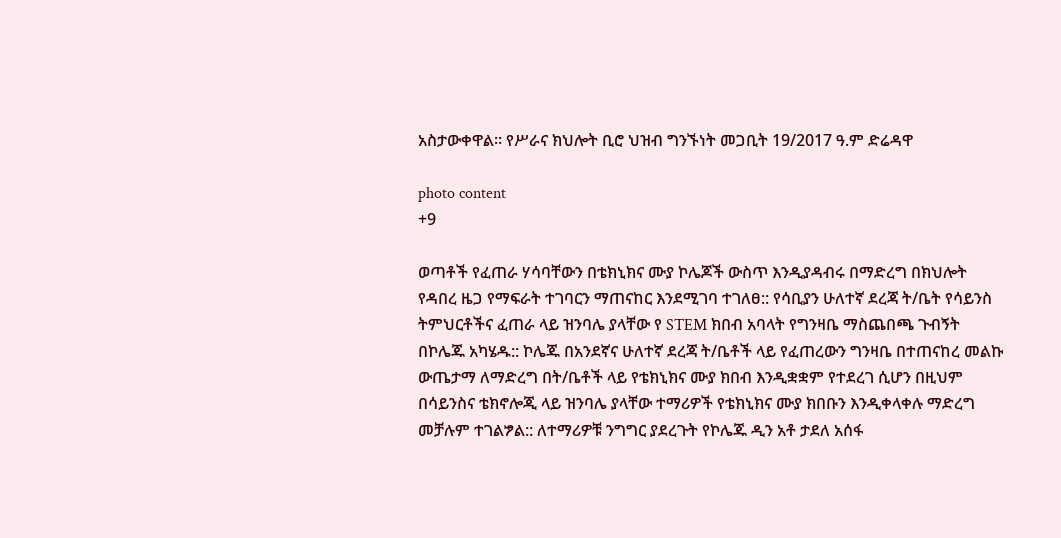አስታውቀዋል። የሥራና ክህሎት ቢሮ ህዝብ ግንኙነት መጋቢት 19/2017 ዓ.ም ድሬዳዋ

photo content
+9

ወጣቶች የፈጠራ ሃሳባቸውን በቴክኒክና ሙያ ኮሌጆች ውስጥ እንዲያዳብሩ በማድረግ በክህሎት የዳበረ ዜጋ የማፍራት ተገባርን ማጠናከር እንደሚገባ ተገለፀ:: የሳቢያን ሁለተኛ ደረጃ ት/ቤት የሳይንስ ትምህርቶችና ፈጠራ ላይ ዝንባሌ ያላቸው የ STEM ክበብ አባላት የግንዛቤ ማስጨበጫ ጉብኝት በኮሌጁ አካሄዱ:: ኮሌጁ በአንደኛና ሁለተኛ ደረጃ ት/ቤቶች ላይ የፈጠረውን ግንዛቤ በተጠናከረ መልኩ ውጤታማ ለማድረግ በት/ቤቶች ላይ የቴክኒክና ሙያ ክበብ እንዲቋቋም የተደረገ ሲሆን በዚህም በሳይንስና ቴክኖሎጂ ላይ ዝንባሌ ያላቸው ተማሪዎች የቴክኒክና ሙያ ክበቡን እንዲቀላቀሉ ማድረግ መቻሉም ተገልፇል:: ለተማሪዎቹ ንግግር ያደረጉት የኮሌጁ ዲን አቶ ታደለ አሰፋ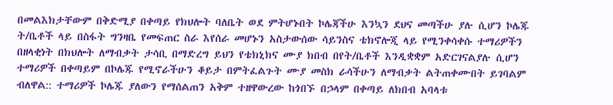በመልእክታቸውም በቅድሚያ በቀጣይ የክህሎት ባለቤት ወደ ምትሆኑበት ኮሌጃችሁ እንኳን ደህና መጣችሁ ያሉ ሲሆን ኮሌጁ ት/ቤቶች ላይ በስፋት ግንዛቤ የመፍጠር ስራ እየሰራ መሆኑን አስታውሰው ሳይንስና ቴክኖሎጂ ላይ የሚንቀሳቀሱ ተማሪዎችን በዘላቂነት በክህሎት ለማብቃት ታሳቢ በማድረግ ይህን የቴክኒክና ሙያ ክበብ በየት/ቤቶች እንዲቋቋም አድርገናልያሉ ሲሆን ተማሪዎች በቀጣይም በኮሌጁ የሚኖራችሁን ቆይታ በምትፈልጉት ሙያ መስክ ራሳችሁን ለማብቃት ልትጠቀሙበት ይገባልም ብለዋል:: ተማሪዎች ኮሌጁ ያለውን የማሰልጠን አቅም ተዘዋውረው ከጎበኙ በኃላም በቀጣይ ለክበብ አባላቱ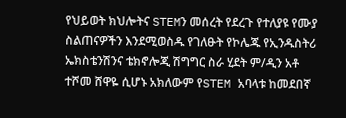የህይወት ክህሎትና STEMን መሰረት የደረጉ የተለያዩ የሙያ ስልጠናዎችን እንደሚወስዱ የገለፁት የኮሌጁ የኢንዱስትሪ ኤክስቴንሽንና ቴክኖሎጂ ሽግግር ስራ ሂደት ም/ዲን አቶ ተሾመ ሸዋዬ ሲሆኑ አክለውም የSTEM አባላቱ ከመደበኛ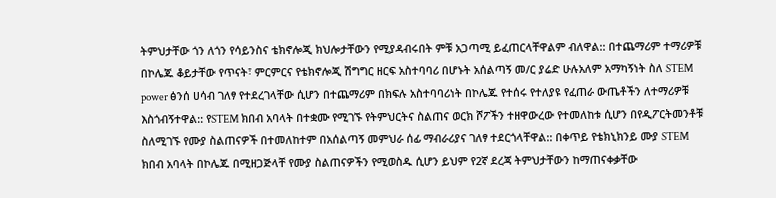ትምህታቸው ጎን ለጎን የሳይንስና ቴክኖሎጂ ክህሎታቸውን የሚያዳብሩበት ምቹ አጋጣሚ ይፈጠርላቸዋልም ብለዋል:: በተጨማሪም ተማሪዎቹ በኮሌጁ ቆይታቸው የጥናት፣ ምርምርና የቴክኖሎጂ ሽግግር ዘርፍ አስተባባሪ በሆኑት አሰልጣኝ መ/ር ያሬድ ሁሉአለም አማካኝነት ስለ STEM power ፅንሰ ሀሳብ ገለፃ የተደረገላቸው ሲሆን በተጨማሪም በክፍሉ አስተባባሪነት በኮሌጁ የተሰሩ የተለያዩ የፈጠራ ውጤቶችን ለተማሪዎቹ እስጎብኝተዋል:: የSTEM ክበብ አባላት በተቋሙ የሚገኙ የትምህርትና ስልጠና ወርክ ሾፖችን ተዘዋውረው የተመለከቱ ሲሆን በየዲፖርትመንቶቹ ስለሚገኙ የሙያ ስልጠናዎች በተመለከተም በአሰልጣኝ መምህራ ሰፊ ማብራሪያና ገለፃ ተደርጎላቸዋል:: በቀጥይ የቴክኒክንይ ሙያ STEM ክበብ አባላት በኮሌጁ በሚዘጋጅላቸ የሙያ ስልጠናዎችን የሚወስዱ ሲሆን ይህም የ2ኛ ደረጃ ትምህታቸውን ከማጠናቀቃቸው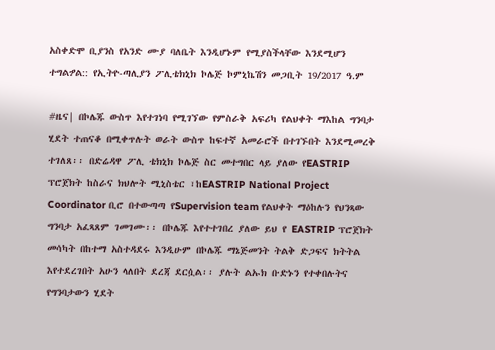አስቀድሞ ቢያንስ የአንድ ሙያ ባለቤት እንዲሆኑም የሚያስችላቸው እንደሚሆን ተግልፇል:: የኢትዮ-ጣሊያን ፖሊቴክኒክ ኮሌጅ ኮምኒኬሽን መጋቢት 19/2017 ዓ.ም

#ዜና| በኮሌጁ ውስጥ እየተገነባ የሚገኘው የምስራቅ አፍሪካ የልህቀት ማእከል ግንባታ ሂደት ተጠናቆ በሚቀጥሉት ወራት ውስጥ ከፍተኛ አመራሮች በተገኙበት እንደሚመረቅ ተገለጸ፡፡ በድሬዳዋ ፖሊ ቴክኒክ ኮሌጅ ስር መተግበር ላይ ያለው የEASTRIP ፕሮጀክት ከስራና ክህሎት ሚኒስቴር ፣ከEASTRIP National Project Coordinator ቢሮ በተውጣጣ የSupervision team የልህቀት ማዕከሉን የህንጻው ግንባታ አፈጻጸም ገመገሙ፡፡ በኮሌጁ እየተተገበረ ያለው ይህ የ EASTRIP ፕሮጀክት መሳካት በከተማ አስተዳደሩ እንዲሁም በኮሌጁ ማኔጅመንት ትልቅ ድጋፍና ክትትል እየተደረገበት አሁን ላለበት ደረጃ ደርሷል፡፡ ያሉት ልኡክ ቡድኑን የተቀበሉትና የግንባታውን ሂደት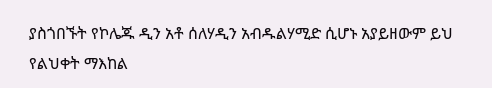ያስጎበኙት የኮሌጁ ዲን አቶ ሰለሃዲን አብዱልሃሚድ ሲሆኑ አያይዘውም ይህ የልህቀት ማእከል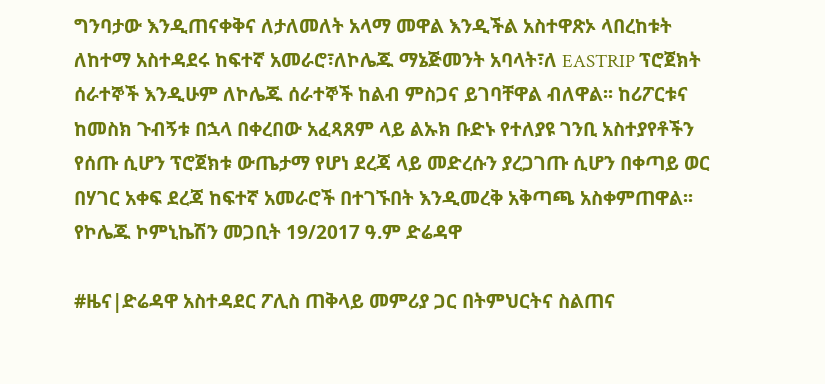ግንባታው እንዲጠናቀቅና ለታለመለት አላማ መዋል እንዲችል አስተዋጽኦ ላበረከቱት ለከተማ አስተዳደሩ ከፍተኛ አመራሮ፣ለኮሌጁ ማኔጅመንት አባላት፣ለ EASTRIP ፕሮጀክት ሰራተኞች እንዲሁም ለኮሌጁ ሰራተኞች ከልብ ምስጋና ይገባቸዋል ብለዋል፡፡ ከሪፖርቱና ከመስክ ጉብኝቱ በኋላ በቀረበው አፈጻጸም ላይ ልኡክ ቡድኑ የተለያዩ ገንቢ አስተያየቶችን የሰጡ ሲሆን ፕሮጀክቱ ውጤታማ የሆነ ደረጃ ላይ መድረሱን ያረጋገጡ ሲሆን በቀጣይ ወር በሃገር አቀፍ ደረጃ ከፍተኛ አመራሮች በተገኙበት እንዲመረቅ አቅጣጫ አስቀምጠዋል፡፡ የኮሌጁ ኮምኒኬሽን መጋቢት 19/2017 ዓ.ም ድሬዳዋ

#ዜና|ድሬዳዋ አስተዳደር ፖሊስ ጠቅላይ መምሪያ ጋር በትምህርትና ስልጠና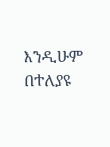እንዲሁም በተለያዩ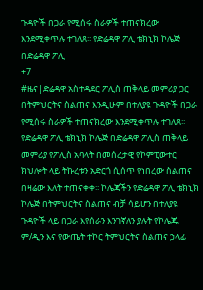ጉዳዮች በጋራ የሚሰሩ ስራዎች ተጠናክረው እንደሚቀጥሉ ተገለጸ፡፡ የድሬዳዋ ፖሊ ቴክኒክ ኮሌጅ በድሬዳዋ ፖሊ
+7
#ዜና|ድሬዳዋ አስተዳደር ፖሊስ ጠቅላይ መምሪያ ጋር በትምህርትና ስልጠና እንዲሁም በተለያዩ ጉዳዮች በጋራ የሚሰሩ ስራዎች ተጠናክረው እንደሚቀጥሉ ተገለጸ፡፡ የድሬዳዋ ፖሊ ቴክኒክ ኮሌጅ በድሬዳዋ ፖሊስ ጠቅላይ መምሪያ የፖሊስ አባላት በመሰረታዊ የኮምፒውተር ክህሎት ላይ ትኩረቱን አድርጎ ሲሰጥ የነበረው ስልጠና በዛሬው እለት ተጠናቀቀ፡፡ ኮሌጃችን የድሬዳዋ ፖሊ ቴክኒክ ኮሌጅ በትምህርትና ስልጠና ብቻ ሳይሆን በተለያዩ ጉዳዮች ላይ በጋራ እየሰራን እንገኛለን ያሉት የኮሌጁ ም/ዲን እና የውጤት ተኮር ትምህርትና ስልጠና ኃላፊ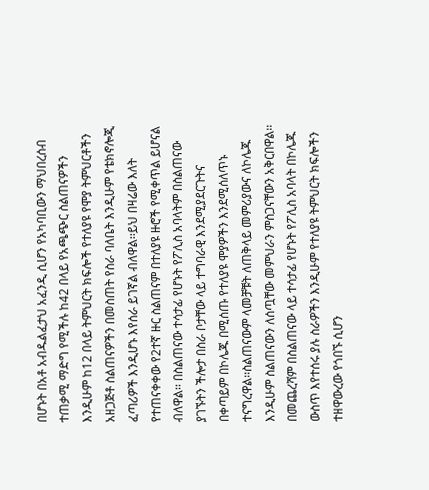በሆኑት በአቶ አብዱልፈታህ አፈንዲ ሲሆን የአካባቢውን ማህበረሰብ ተጠቃሚ ማድግ የሚችሉ ከ42 በላይ የአጫጭር ስልጠናዎችን እንዲሁም ከ12 በላይ ትምህርት ክፍሎች የተለያዩ የሞያ ትምህርቶችን አዘጋጅቶ ስልጠናዎችን በመስጠት የስራ ባለቤት እንዲሁም የቴክኖሎጂ ፈጣሪዎች እንዲሆኑ እየሰራ ይገኛል ብለዋል፡፡ይህ በዛሬው እለት የተጠናቀቀው የ2ተኛ ዙር ስልጠናም በተለያዩ ዙሮች የሚቀጥል ይሆናል ብለዋል፡፡ በስልጠናው ተሳታፊ የሆኑት የፖሊስ አባላትም በስልጠናው ያገኙትን ችሎታ በስራ ቦታቸው ላይ ተግባራዊ እንደሚያደርጉትና በቀጣይም በኮሌጁ በሚሰጡ የተለያዩ ሞያዎችን እንደሚሰለጥኑ ተናግረዋል፡፡ስልጠናውም ላመቻቹት ለጠቅላይ መምሪያውና ለኮሌጁ እንዲሁም ስልጠናውን ለሰጧቸው መምህራን ምስጋናቸውን አቅርበዋል፡፡ በመጨረሻም በስልጠናው ላይ ተሳታፊ የሆኑት የፖሊስ አባላት በኮሌጁ ውስጥ እየተሰሩ ያሉ ስራዎችን እንዲሁም የተለያዩ ትምህርት ክፍሎችን ተዘዋውረው የጎበኙ ሲሆን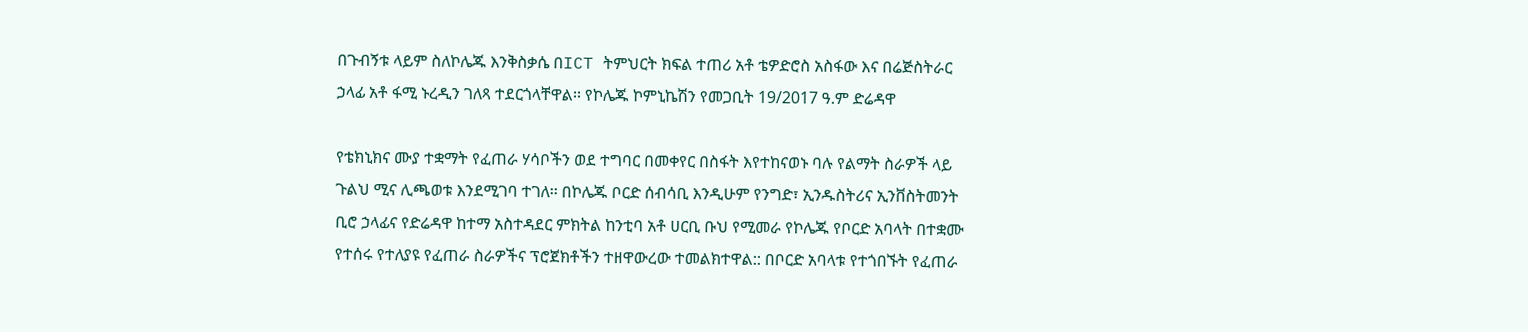በጉብኝቱ ላይም ስለኮሌጁ እንቅስቃሴ በICT ትምህርት ክፍል ተጠሪ አቶ ቴዎድሮስ አስፋው እና በሬጅስትራር ኃላፊ አቶ ፋሚ ኑረዲን ገለጻ ተደርጎላቸዋል፡፡ የኮሌጁ ኮምኒኬሽን የመጋቢት 19/2017 ዓ.ም ድሬዳዋ

የቴክኒክና ሙያ ተቋማት የፈጠራ ሃሳቦችን ወደ ተግባር በመቀየር በስፋት እየተከናወኑ ባሉ የልማት ስራዎች ላይ ጉልህ ሚና ሊጫወቱ እንደሚገባ ተገለ፡፡ በኮሌጁ ቦርድ ሰብሳቢ እንዲሁም የንግድ፣ ኢንዱስትሪና ኢንቨስትመንት ቢሮ ኃላፊና የድሬዳዋ ከተማ አስተዳደር ምክትል ከንቲባ አቶ ሀርቢ ቡህ የሚመራ የኮሌጁ የቦርድ አባላት በተቋሙ የተሰሩ የተለያዩ የፈጠራ ስራዎችና ፕሮጀክቶችን ተዘዋውረው ተመልክተዋል:: በቦርድ አባላቱ የተጎበኙት የፈጠራ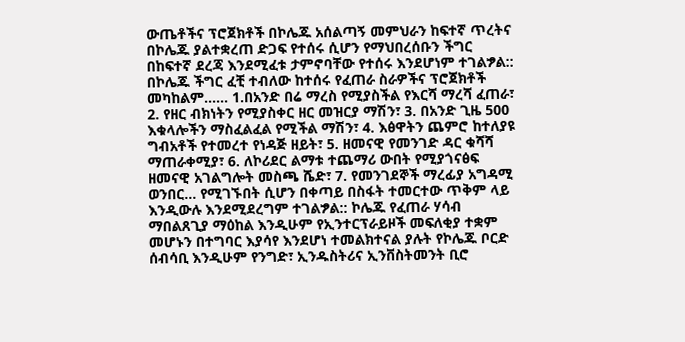ውጤቶችና ፕሮጀክቶች በኮሌጁ አሰልጣኝ መምህራን ከፍተኛ ጥረትና በኮሌጁ ያልተቋረጠ ድጋፍ የተሰሩ ሲሆን የማህበረሰቡን ችግር በከፍተኛ ደረጃ እንደሚፈቱ ታምኖባቸው የተሰሩ እንደሆነም ተገልፇል:: በኮሌጁ ችግር ፈቺ ተብለው ከተሰሩ የፈጠራ ስራዎችና ፕሮጀክቶች መካከልም...... 1.በአንድ በሬ ማረስ የሚያስችል የእርሻ ማረሻ ፈጠራ፣ 2. የዘር ብክነትን የሚያስቀር ዘር መዝርያ ማሽን፣ 3. በአንድ ጊዜ 500 እቁላሎችን ማስፈልፈል የሚችል ማሽን፣ 4. እፅዋትን ጨምሮ ከተለያዩ ግብአቶች የተመረተ የነዳጅ ዘይት፣ 5. ዘመናዊ የመንገድ ዳር ቁሻሻ ማጠራቀሚያ፣ 6. ለኮሪደር ልማቱ ተጨማሪ ውበት የሚያጎናፅፍ ዘመናዊ አገልግሎት መስጫ ሼድ፣ 7. የመንገደኞች ማረፊያ አግዳሚ ወንበር... የሚገኙበት ሲሆን በቀጣይ በስፋት ተመርተው ጥቅም ላይ እንዲውሉ እንደሚደረግም ተገልፇል:: ኮሌጁ የፈጠራ ሃሳብ ማበልጸጊያ ማዕከል እንዲሁም የኢንተርፕራይዞች መፍለቂያ ተቋም መሆኑን በተግባር እያሳየ እንደሆነ ተመልክተናል ያሉት የኮሌጁ ቦርድ ሰብሳቢ እንዲሁም የንግድ፣ ኢንዱስትሪና ኢንቨስትመንት ቢሮ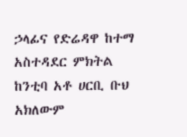ኃላፊና የድሬዳዋ ከተማ አስተዳደር ምክትል ከንቲባ አቶ ሀርቢ ቡህ አክለውም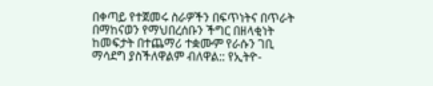በቀጣይ የተጀመሩ ስራዎችን በፍጥነትና በጥራት በማከናወን የማህበረሰቡን ችግር በዘላቂነት ከመፍታት በተጨማሪ ተቋሙም የራሱን ገቢ ማሳደግ ያስችለዋልም ብለዋል:: የኢትዮ-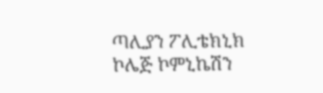ጣሊያን ፖሊቴክኒክ ኮሌጅ ኮምኒኬሽን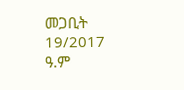መጋቢት 19/2017 ዓ.ም